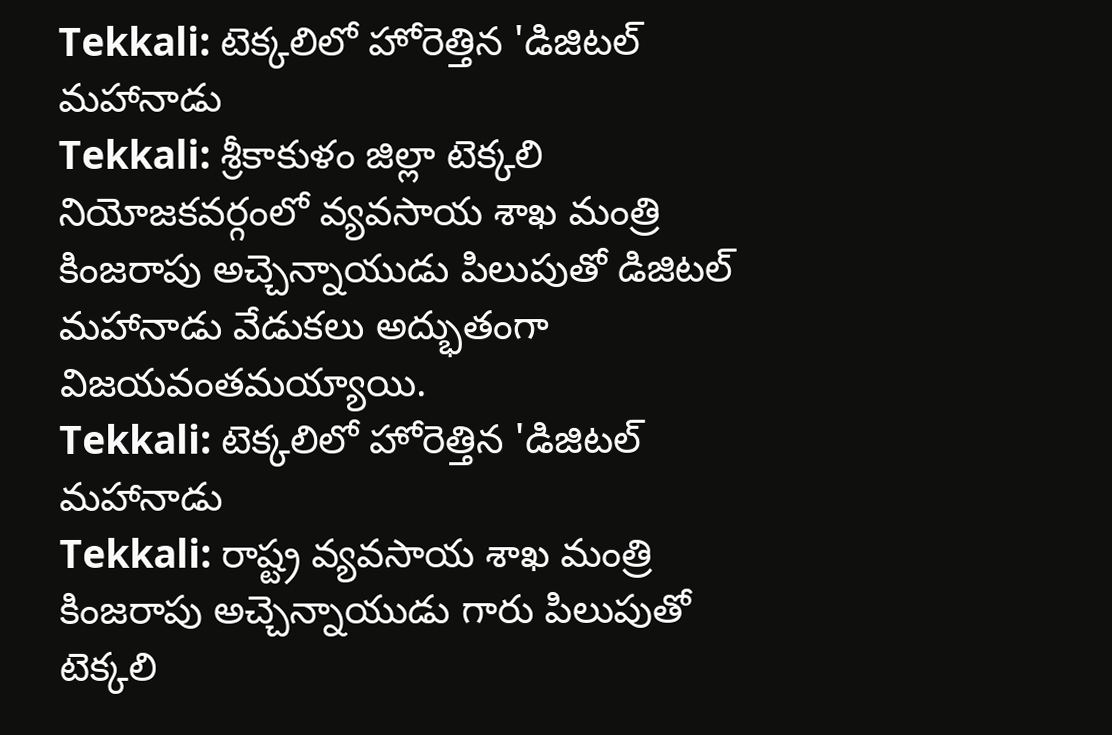Tekkali: టెక్కలిలో హోరెత్తిన 'డిజిటల్ మహానాడు
Tekkali: శ్రీకాకుళం జిల్లా టెక్కలి నియోజకవర్గంలో వ్యవసాయ శాఖ మంత్రి కింజరాపు అచ్చెన్నాయుడు పిలుపుతో డిజిటల్ మహానాడు వేడుకలు అద్భుతంగా విజయవంతమయ్యాయి.
Tekkali: టెక్కలిలో హోరెత్తిన 'డిజిటల్ మహానాడు
Tekkali: రాష్ట్ర వ్యవసాయ శాఖ మంత్రి కింజరాపు అచ్చెన్నాయుడు గారు పిలుపుతో టెక్కలి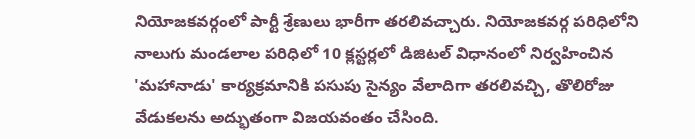నియోజకవర్గంలో పార్టీ శ్రేణులు భారీగా తరలివచ్చారు. నియోజకవర్గ పరిధిలోని నాలుగు మండలాల పరిధిలో 10 క్లస్టర్లలో డిజిటల్ విధానంలో నిర్వహించిన 'మహానాడు' కార్యక్రమానికి పసుపు సైన్యం వేలాదిగా తరలివచ్చి, తొలిరోజు వేడుకలను అద్భుతంగా విజయవంతం చేసింది.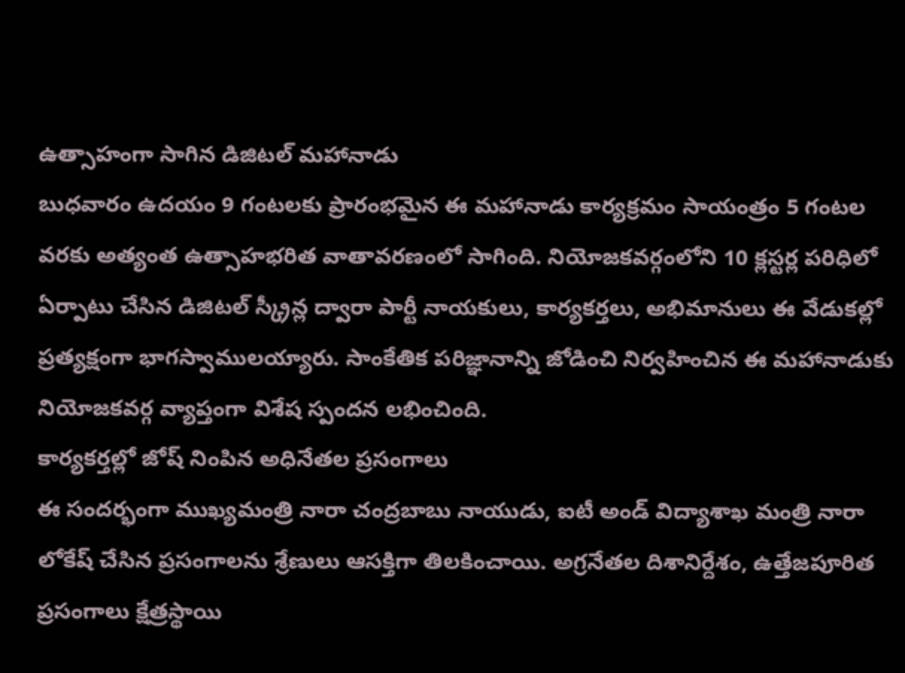ఉత్సాహంగా సాగిన డిజిటల్ మహానాడు
బుధవారం ఉదయం 9 గంటలకు ప్రారంభమైన ఈ మహానాడు కార్యక్రమం సాయంత్రం 5 గంటల వరకు అత్యంత ఉత్సాహభరిత వాతావరణంలో సాగింది. నియోజకవర్గంలోని 10 క్లస్టర్ల పరిధిలో ఏర్పాటు చేసిన డిజిటల్ స్క్రీన్ల ద్వారా పార్టీ నాయకులు, కార్యకర్తలు, అభిమానులు ఈ వేడుకల్లో ప్రత్యక్షంగా భాగస్వాములయ్యారు. సాంకేతిక పరిజ్ఞానాన్ని జోడించి నిర్వహించిన ఈ మహానాడుకు నియోజకవర్గ వ్యాప్తంగా విశేష స్పందన లభించింది.
కార్యకర్తల్లో జోష్ నింపిన అధినేతల ప్రసంగాలు
ఈ సందర్భంగా ముఖ్యమంత్రి నారా చంద్రబాబు నాయుడు, ఐటీ అండ్ విద్యాశాఖ మంత్రి నారా లోకేష్ చేసిన ప్రసంగాలను శ్రేణులు ఆసక్తిగా తిలకించాయి. అగ్రనేతల దిశానిర్దేశం, ఉత్తేజపూరిత ప్రసంగాలు క్షేత్రస్థాయి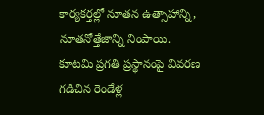కార్యకర్తల్లో నూతన ఉత్సాహాన్ని, నూతనోత్తేజాన్ని నింపాయి.
కూటమి ప్రగతి ప్రస్థానంపై వివరణ
గడిచిన రెండేళ్ల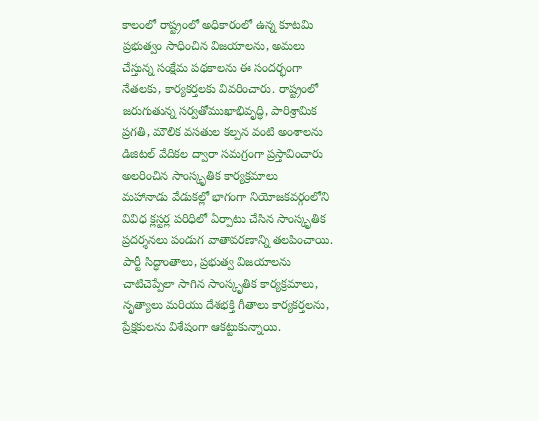కాలంలో రాష్ట్రంలో అధికారంలో ఉన్న కూటమి ప్రభుత్వం సాధించిన విజయాలను, అమలు చేస్తున్న సంక్షేమ పథకాలను ఈ సందర్భంగా నేతలకు, కార్యకర్తలకు వివరించారు. రాష్ట్రంలో జరుగుతున్న సర్వతోముఖాభివృద్ధి, పారిశ్రామిక ప్రగతి, మౌలిక వసతుల కల్పన వంటి అంశాలను డిజిటల్ వేదికల ద్వారా సమగ్రంగా ప్రస్తావించారు
అలరించిన సాంస్కృతిక కార్యక్రమాలు
మహానాడు వేడుకల్లో భాగంగా నియోజకవర్గంలోని వివిధ క్లస్టర్ల పరిధిలో ఏర్పాటు చేసిన సాంస్కృతిక ప్రదర్శనలు పండుగ వాతావరణాన్ని తలపించాయి. పార్టీ సిద్ధాంతాలు, ప్రభుత్వ విజయాలను చాటిచెప్పేలా సాగిన సాంస్కృతిక కార్యక్రమాలు, నృత్యాలు మరియు దేశభక్తి గీతాలు కార్యకర్తలను, ప్రేక్షకులను విశేషంగా ఆకట్టుకున్నాయి.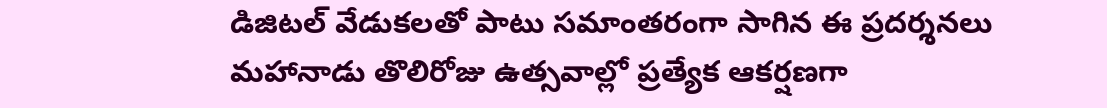డిజిటల్ వేడుకలతో పాటు సమాంతరంగా సాగిన ఈ ప్రదర్శనలు మహానాడు తొలిరోజు ఉత్సవాల్లో ప్రత్యేక ఆకర్షణగా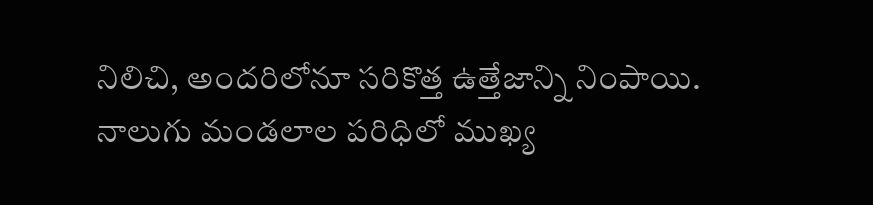నిలిచి, అందరిలోనూ సరికొత్త ఉత్తేజాన్ని నింపాయి. నాలుగు మండలాల పరిధిలో ముఖ్య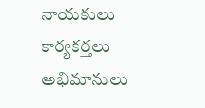నాయకులు కార్యకర్తలు అభిమానులు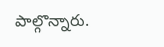పాల్గొన్నారు.